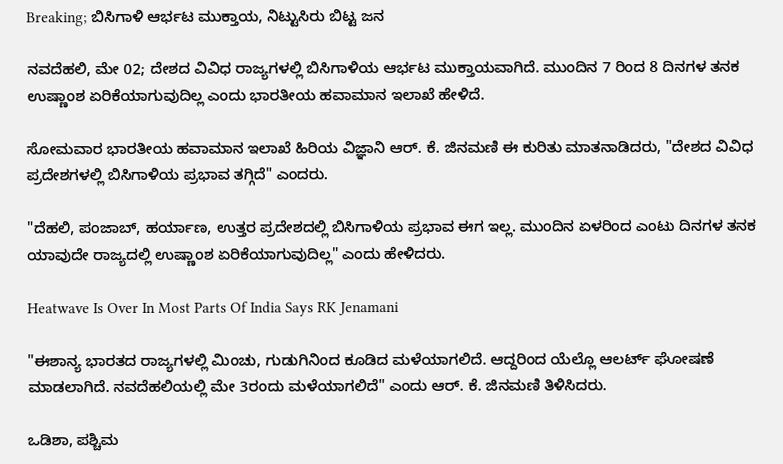Breaking; ಬಿಸಿಗಾಳಿ ಆರ್ಭಟ ಮುಕ್ತಾಯ, ನಿಟ್ಟುಸಿರು ಬಿಟ್ಟ ಜನ

ನವದೆಹಲಿ, ಮೇ 02; ದೇಶದ ವಿವಿಧ ರಾಜ್ಯಗಳಲ್ಲಿ ಬಿಸಿಗಾಳಿಯ ಆರ್ಭಟ ಮುಕ್ತಾಯವಾಗಿದೆ. ಮುಂದಿನ 7 ರಿಂದ 8 ದಿನಗಳ ತನಕ ಉಷ್ಣಾಂಶ ಏರಿಕೆಯಾಗುವುದಿಲ್ಲ ಎಂದು ಭಾರತೀಯ ಹವಾಮಾನ ಇಲಾಖೆ ಹೇಳಿದೆ.

ಸೋಮವಾರ ಭಾರತೀಯ ಹವಾಮಾನ ಇಲಾಖೆ ಹಿರಿಯ ವಿಜ್ಞಾನಿ ಆರ್. ಕೆ. ಜಿನಮಣಿ ಈ ಕುರಿತು ಮಾತನಾಡಿದರು, "ದೇಶದ ವಿವಿಧ ಪ್ರದೇಶಗಳಲ್ಲಿ ಬಿಸಿಗಾಳಿಯ ಪ್ರಭಾವ ತಗ್ಗಿದೆ" ಎಂದರು.

"ದೆಹಲಿ, ಪಂಜಾಬ್, ಹರ್ಯಾಣ, ಉತ್ತರ ಪ್ರದೇಶದಲ್ಲಿ ಬಿಸಿಗಾಳಿಯ ಪ್ರಭಾವ ಈಗ ಇಲ್ಲ. ಮುಂದಿನ ಏಳರಿಂದ ಎಂಟು ದಿನಗಳ ತನಕ ಯಾವುದೇ ರಾಜ್ಯದಲ್ಲಿ ಉಷ್ಣಾಂಶ ಏರಿಕೆಯಾಗುವುದಿಲ್ಲ" ಎಂದು ಹೇಳಿದರು.

Heatwave Is Over In Most Parts Of India Says RK Jenamani

"ಈಶಾನ್ಯ ಭಾರತದ ರಾಜ್ಯಗಳಲ್ಲಿ ಮಿಂಚು, ಗುಡುಗಿನಿಂದ ಕೂಡಿದ ಮಳೆಯಾಗಲಿದೆ. ಆದ್ದರಿಂದ ಯೆಲ್ಲೊ ಆಲರ್ಟ್‌ ಘೋಷಣೆ ಮಾಡಲಾಗಿದೆ. ನವದೆಹಲಿಯಲ್ಲಿ ಮೇ 3ರಂದು ಮಳೆಯಾಗಲಿದೆ" ಎಂದು ಆರ್. ಕೆ. ಜಿನಮಣಿ ತಿಳಿಸಿದರು.

ಒಡಿಶಾ, ಪಶ್ಚಿಮ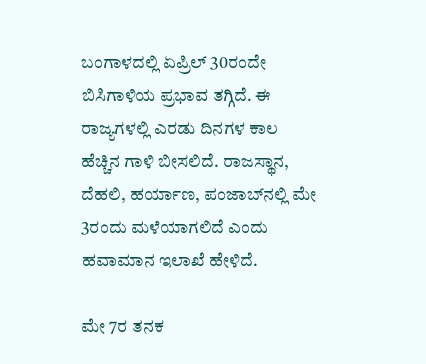ಬಂಗಾಳದಲ್ಲಿ ಏಪ್ರಿಲ್ 30ರಂದೇ ಬಿಸಿಗಾಳಿಯ ಪ್ರಭಾವ ತಗ್ಗಿದೆ. ಈ ರಾಜ್ಯಗಳಲ್ಲಿ ಎರಡು ದಿನಗಳ ಕಾಲ ಹೆಚ್ಚಿನ ಗಾಳಿ ಬೀಸಲಿದೆ. ರಾಜಸ್ಥಾನ, ದೆಹಲಿ, ಹರ್ಯಾಣ, ಪಂಜಾಬ್‌ನಲ್ಲಿ ಮೇ 3ರಂದು ಮಳೆಯಾಗಲಿದೆ ಎಂದು ಹವಾಮಾನ ಇಲಾಖೆ ಹೇಳಿದೆ.

ಮೇ 7ರ ತನಕ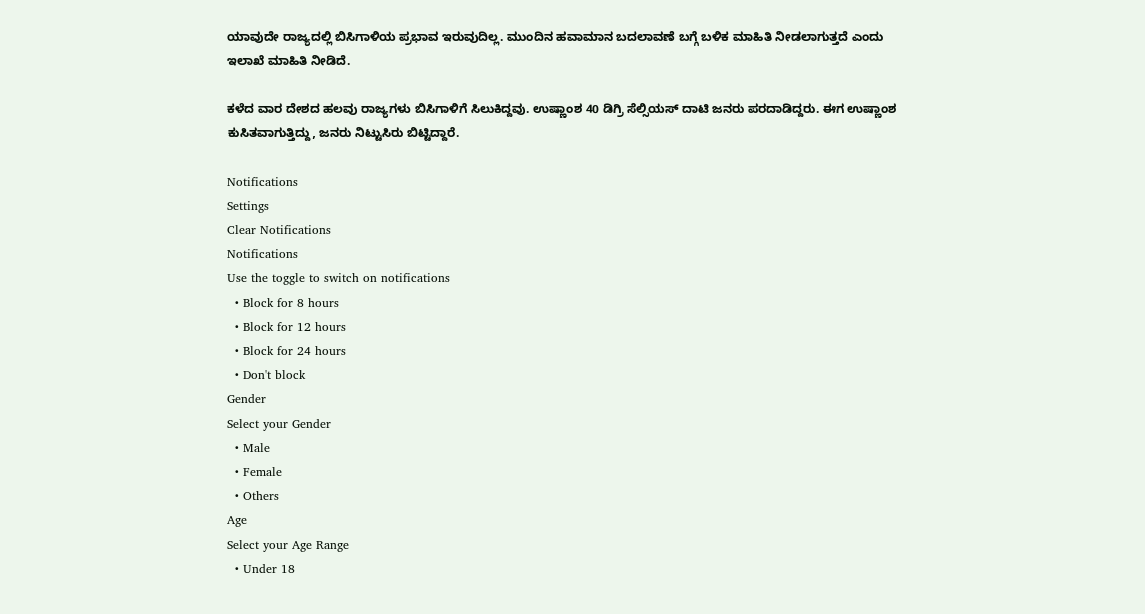ಯಾವುದೇ ರಾಜ್ಯದಲ್ಲಿ ಬಿಸಿಗಾಳಿಯ ಪ್ರಭಾವ ಇರುವುದಿಲ್ಲ. ಮುಂದಿನ ಹವಾಮಾನ ಬದಲಾವಣೆ ಬಗ್ಗೆ ಬಳಿಕ ಮಾಹಿತಿ ನೀಡಲಾಗುತ್ತದೆ ಎಂದು ಇಲಾಖೆ ಮಾಹಿತಿ ನೀಡಿದೆ.

ಕಳೆದ ವಾರ ದೇಶದ ಹಲವು ರಾಜ್ಯಗಳು ಬಿಸಿಗಾಳಿಗೆ ಸಿಲುಕಿದ್ದವು. ಉಷ್ಣಾಂಶ 40 ಡಿಗ್ರಿ ಸೆಲ್ಸಿಯಸ್ ದಾಟಿ ಜನರು ಪರದಾಡಿದ್ದರು. ಈಗ ಉಷ್ಣಾಂಶ ಕುಸಿತವಾಗುತ್ತಿದ್ದು, ಜನರು ನಿಟ್ಟುಸಿರು ಬಿಟ್ಟಿದ್ದಾರೆ.

Notifications
Settings
Clear Notifications
Notifications
Use the toggle to switch on notifications
  • Block for 8 hours
  • Block for 12 hours
  • Block for 24 hours
  • Don't block
Gender
Select your Gender
  • Male
  • Female
  • Others
Age
Select your Age Range
  • Under 18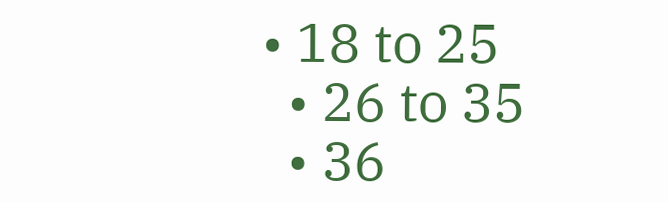• 18 to 25
  • 26 to 35
  • 36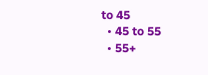to 45
  • 45 to 55
  • 55+